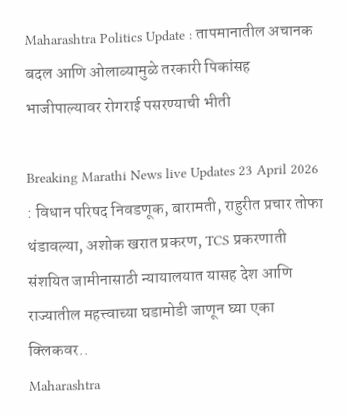Maharashtra Politics Update : तापमानातील अचानक बदल आणि ओलाव्यामुळे तरकारी पिकांसह भाजीपाल्यावर रोगराई पसरण्याची भीती

Breaking Marathi News live Updates 23 April 2026 : विधान परिषद निवडणूक, बारामती, राहुरीत प्रचार तोफा थंडावल्या, अशोक खरात प्रकरण, TCS प्रकरणाती संशयित जामीनासाठी न्यायालयात यासह देश आणि राज्यातील महत्त्वाच्या घडामोडी जाणून घ्या एका क्लिकवर..
Maharashtra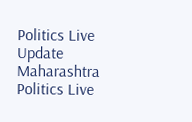Politics Live Update
Maharashtra Politics Live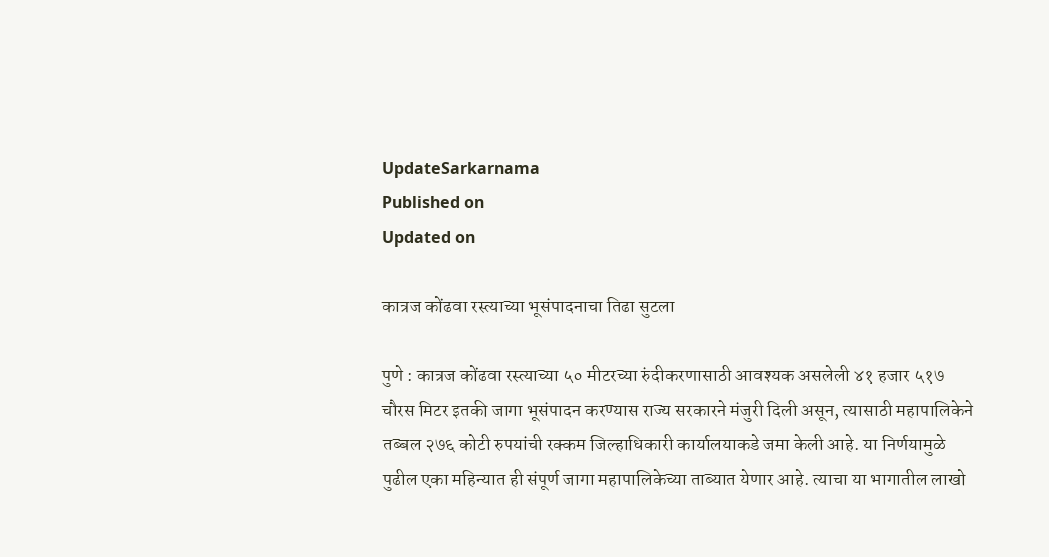UpdateSarkarnama
Published on
Updated on

कात्रज कोंढवा रस्त्याच्या भूसंपादनाचा तिढा सुटला

पुणे : कात्रज कोंढवा रस्त्याच्या ५० मीटरच्या रुंदीकरणासाठी आवश्‍यक असलेली ४१ हजार ५१७ चौरस मिटर इतकी जागा भूसंपादन करण्यास राज्य सरकारने मंजुरी दिली असून, त्यासाठी महापालिकेने तब्बल २७६ कोटी रुपयांची रक्कम जिल्हाधिकारी कार्यालयाकडे जमा केली आहे. या निर्णयामुळे पुढील एका महिन्यात ही संपूर्ण जागा महापालिकेच्या ताब्यात येणार आहे. त्याचा या भागातील लाखो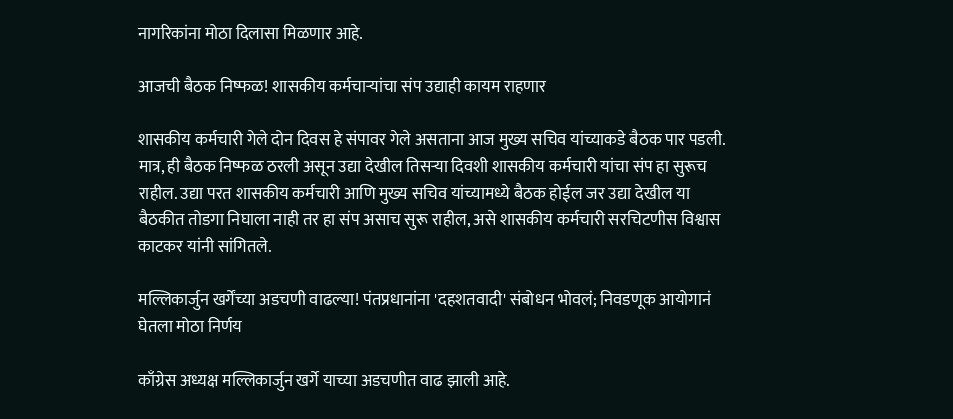नागरिकांना मोठा दिलासा मिळणार आहे.

आजची बैठक निष्फळ! शासकीय कर्मचाऱ्यांचा संप उद्याही कायम राहणार

शासकीय कर्मचारी गेले दोन दिवस हे संपावर गेले असताना आज मुख्य सचिव यांच्याकडे बैठक पार पडली. मात्र, ही बैठक निष्फळ ठरली असून उद्या देखील तिसऱ्या दिवशी शासकीय कर्मचारी यांचा संप हा सुरूच राहील. उद्या परत शासकीय कर्मचारी आणि मुख्य सचिव यांच्यामध्ये बैठक होईल जर उद्या देखील या बैठकीत तोडगा निघाला नाही तर हा संप असाच सुरू राहील, असे शासकीय कर्मचारी सरचिटणीस विश्वास काटकर यांनी सांगितले.

मल्लिकार्जुन खर्गेंच्या अडचणी वाढल्या! पंतप्रधानांना 'दहशतवादी' संबोधन भोवलं; निवडणूक आयोगानं घेतला मोठा निर्णय

काँग्रेस अध्यक्ष मल्लिकार्जुन खर्गे याच्या अडचणीत वाढ झाली आहे.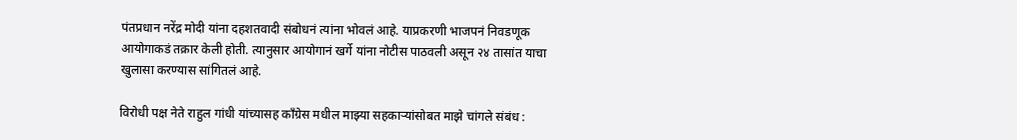पंतप्रधान नरेंद्र मोदी यांना दहशतवादी संबोधनं त्यांना भोवलं आहे. याप्रकरणी भाजपनं निवडणूक आयोगाकडं तक्रार केली होती. त्यानुसार आयोगानं खर्गे यांना नोटीस पाठवली असून २४ तासांत याचा खुलासा करण्यास सांगितलं आहे.

विरोधी पक्ष नेते राहुल गांधी यांच्यासह काँग्रेस मधील माझ्या सहकाऱ्यांसोबत माझे चांगले संबंध :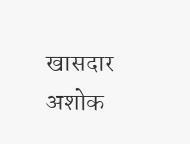खासदार अशोक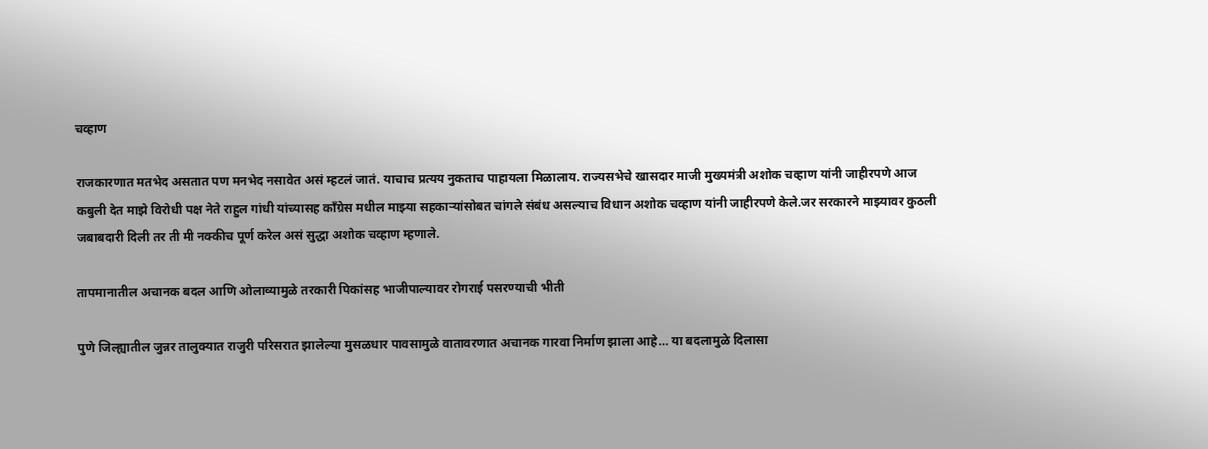चव्हाण

राजकारणात मतभेद असतात पण मनभेद नसावेत असं म्हटलं जातं. याचाच प्रत्यय नुकताच पाहायला मिळालाय. राज्यसभेचे खासदार माजी मुख्यमंत्री अशोक चव्हाण यांनी जाहीरपणे आज कबुली देत माझे विरोधी पक्ष नेते राहुल गांधी यांच्यासह काँग्रेस मधील माझ्या सहकाऱ्यांसोबत चांगले संबंध असल्याच विधान अशोक चव्हाण यांनी जाहीरपणे केले.जर सरकारने माझ्यावर कुठली जबाबदारी दिली तर ती मी नक्कीच पूर्ण करेल असं सुद्धा अशोक चव्हाण म्हणाले.

तापमानातील अचानक बदल आणि ओलाव्यामुळे तरकारी पिकांसह भाजीपाल्यावर रोगराई पसरण्याची भीती

पुणे जिल्ह्यातील जुन्नर तालुक्यात राजुरी परिसरात झालेल्या मुसळधार पावसामुळे वातावरणात अचानक गारवा निर्माण झाला आहे… या बदलामुळे दिलासा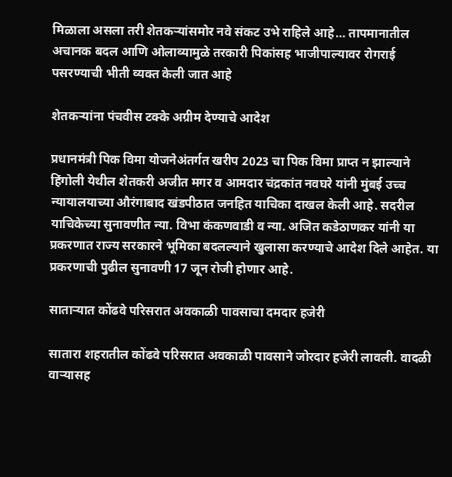मिळाला असला तरी शेतकऱ्यांसमोर नवे संकट उभे राहिले आहे… तापमानातील अचानक बदल आणि ओलाव्यामुळे तरकारी पिकांसह भाजीपाल्यावर रोगराई पसरण्याची भीती व्यक्त केली जात आहे

शेतकऱ्यांना पंचवीस टक्के अग्रीम देण्याचे आदेश

प्रधानमंत्री पिक विमा योजनेअंतर्गत खरीप 2023 चा पिक विमा प्राप्त न झाल्याने हिंगोली येथील शेतकरी अजीत मगर व आमदार चंद्रकांत नवघरे यांनी मुंबई उच्च न्यायालयाच्या औरंगाबाद खंडपीठात जनहित याचिका दाखल केली आहे. सदरील याचिकेच्या सुनावणीत न्या. विभा कंकणवाडी व न्या. अजित कडेठाणकर यांनी या प्रकरणात राज्य सरकारने भूमिका बदलल्याने खुलासा करण्याचे आदेश दिले आहेत. या प्रकरणाची पुढील सुनावणी 17 जून रोजी होणार आहे.

साताऱ्यात कोंढवे परिसरात अवकाळी पावसाचा दमदार हजेरी

सातारा शहरातील कोंढवे परिसरात अवकाळी पावसाने जोरदार हजेरी लावली. वादळी वाऱ्यासह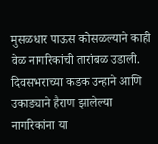मुसळधार पाऊस कोसळल्याने काही वेळ नागरिकांची तारांबळ उडाली. दिवसभराच्या कडक उन्हाने आणि उकाड्याने हैराण झालेल्या नागरिकांना या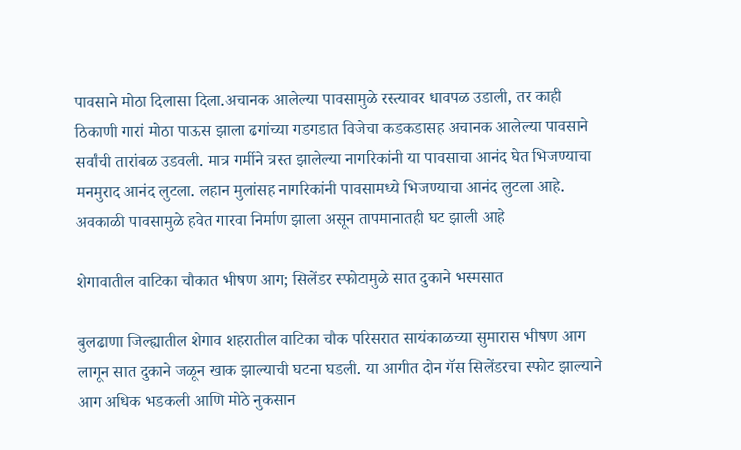पावसाने मोठा दिलासा दिला.अचानक आलेल्या पावसामुळे रस्त्यावर धावपळ उडाली, तर काही ठिकाणी गारां मोठा पाऊस झाला ढगांच्या गडगडात विजेचा कडकडासह अचानक आलेल्या पावसाने सर्वांची तारांबळ उडवली. मात्र गर्मीने त्रस्त झालेल्या नागरिकांनी या पावसाचा आनंद घेत भिजण्याचा मनमुराद आनंद लुटला. लहान मुलांसह नागरिकांनी पावसामध्ये भिजण्याचा आनंद लुटला आहे. अवकाळी पावसामुळे हवेत गारवा निर्माण झाला असून तापमानातही घट झाली आहे

शेगावातील वाटिका चौकात भीषण आग; सिलेंडर स्फोटामुळे सात दुकाने भस्मसात

बुलढाणा जिल्ह्यातील शेगाव शहरातील वाटिका चौक परिसरात सायंकाळच्या सुमारास भीषण आग लागून सात दुकाने जळून खाक झाल्याची घटना घडली. या आगीत दोन गॅस सिलेंडरचा स्फोट झाल्याने आग अधिक भडकली आणि मोठे नुकसान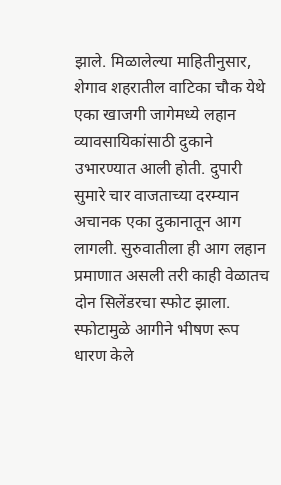झाले. मिळालेल्या माहितीनुसार, शेगाव शहरातील वाटिका चौक येथे एका खाजगी जागेमध्ये लहान व्यावसायिकांसाठी दुकाने उभारण्यात आली होती. दुपारी सुमारे चार वाजताच्या दरम्यान अचानक एका दुकानातून आग लागली. सुरुवातीला ही आग लहान प्रमाणात असली तरी काही वेळातच दोन सिलेंडरचा स्फोट झाला. स्फोटामुळे आगीने भीषण रूप धारण केले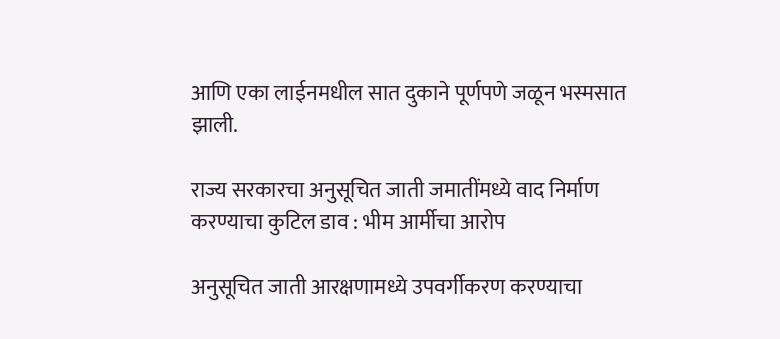आणि एका लाईनमधील सात दुकाने पूर्णपणे जळून भस्मसात झाली.

राज्य सरकारचा अनुसूचित जाती जमातींमध्ये वाद निर्माण करण्याचा कुटिल डाव : भीम आर्मीचा आरोप

अनुसूचित जाती आरक्षणामध्ये उपवर्गीकरण करण्याचा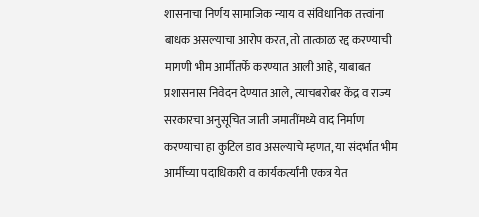शासनाचा निर्णय सामाजिक न्याय व संविधानिक तत्त्वांना बाधक असल्याचा आरोप करत, तो तात्काळ रद्द करण्याची मागणी भीम आर्मीतर्फे करण्यात आली आहे, याबाबत प्रशासनास निवेदन देण्यात आले, त्याचबरोबर केंद्र व राज्य सरकारचा अनुसूचित जाती जमातींमध्ये वाद निर्माण करण्याचा हा कुटिल डाव असल्याचे म्हणत, या संदर्भात भीम आर्मीच्या पदाधिकारी व कार्यकर्त्यांनी एकत्र येत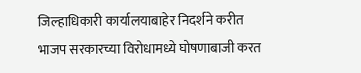जिल्हाधिकारी कार्यालयाबाहेर निदर्शने करीत भाजप सरकारच्या विरोधामध्ये घोषणाबाजी करत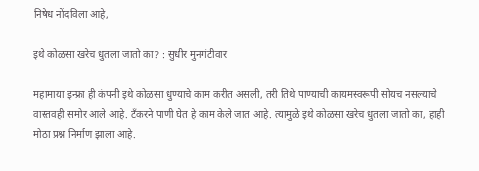निषेध नोंदविला आहे,

इथे कोळसा खरेच धुतला जातो का? : सुधीर मुनगंटीवार

महामाया इन्फ्रा ही कंपनी इथे कोळसा धुण्याचे काम करीत असली, तरी तिथे पाण्याची कायमस्वरूपी सोयच नसल्याचे वास्तवही समोर आले आहे. टँकरने पाणी घेत हे काम केले जात आहे. त्यामुळे इथे कोळसा खरेच धुतला जातो का, हाही मोठा प्रश्न निर्माण झाला आहे.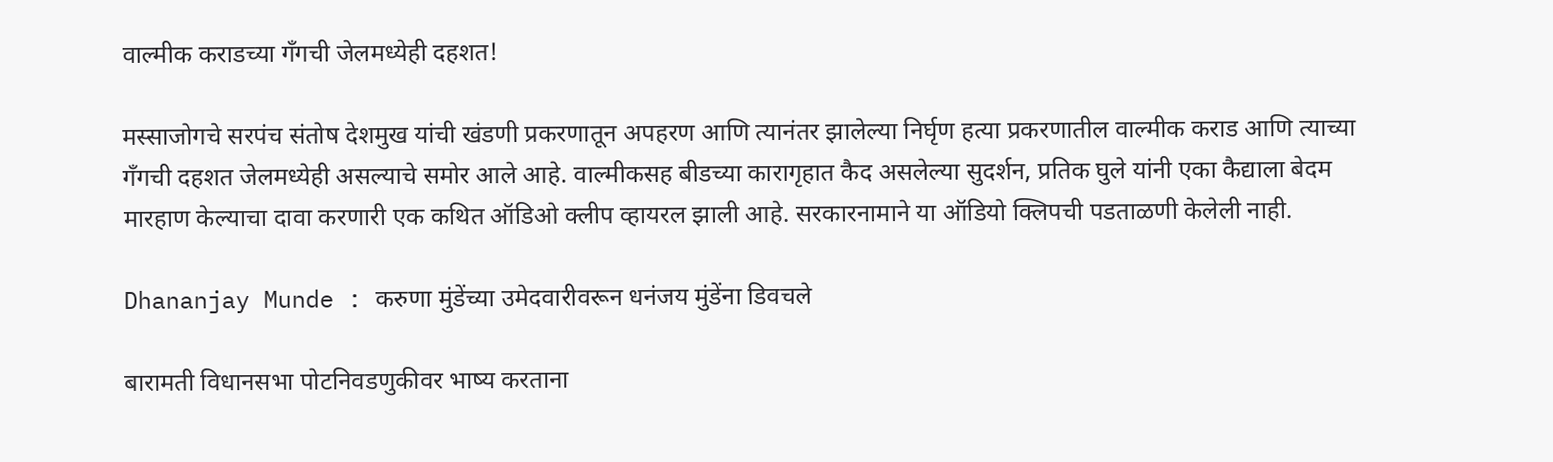वाल्मीक कराडच्या गँगची जेलमध्येही दहशत!

मस्साजोगचे सरपंच संतोष देशमुख यांची खंडणी प्रकरणातून अपहरण आणि त्यानंतर झालेल्या निर्घृण हत्या प्रकरणातील वाल्मीक कराड आणि त्याच्या गँगची दहशत जेलमध्येही असल्याचे समोर आले आहे. वाल्मीकसह बीडच्या कारागृहात कैद असलेल्या सुदर्शन, प्रतिक घुले यांनी एका कैद्याला बेदम मारहाण केल्याचा दावा करणारी एक कथित ऑडिओ क्लीप व्हायरल झाली आहे. सरकारनामाने या ऑडियो क्लिपची पडताळणी केलेली नाही.

Dhananjay Munde : करुणा मुंडेंच्या उमेदवारीवरून धनंजय मुंडेंना डिवचले

बारामती विधानसभा पोटनिवडणुकीवर भाष्य करताना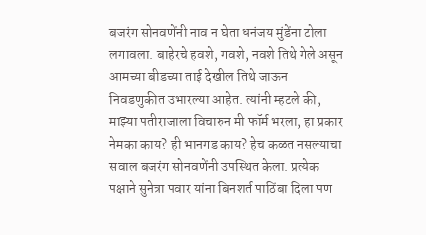बजरंग सोनवणेंनी नाव न घेता धनंजय मुंडेंना टोला लगावला. बाहेरचे हवशे, गवशे, नवशे तिथे गेले असून आमच्या बीडच्या ताई देखील तिथे जाऊन निवडणुकीत उभारल्या आहेत. त्यांनी म्हटले की, माझ्या पतीराजाला विचारुन मी फॉर्म भरला, हा प्रकार नेमका काय? ही भानगड काय? हेच कळत नसल्याचा सवाल बजरंग सोनवणेंनी उपस्थित केला. प्रत्येक पक्षाने सुनेत्रा पवार यांना बिनशर्त पाठिंबा दिला पण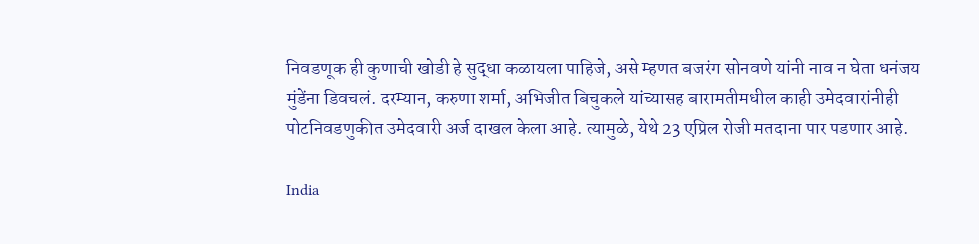निवडणूक ही कुणाची खोडी हे सुद्धा कळायला पाहिजे, असे म्हणत बजरंग सोनवणे यांनी नाव न घेता धनंजय मुंडेंना डिवचलं. दरम्यान, करुणा शर्मा, अभिजीत बिचुकले यांच्यासह बारामतीमधील काही उमेदवारांनीही पोटनिवडणुकीत उमेदवारी अर्ज दाखल केला आहे. त्यामुळे, येथे 23 एप्रिल रोजी मतदाना पार पडणार आहे.

India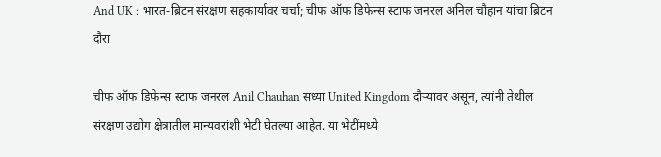And UK : भारत-ब्रिटन संरक्षण सहकार्यावर चर्चा; चीफ ऑफ डिफेन्स स्टाफ जनरल अनिल चौहान यांचा ब्रिटन दौरा

चीफ ऑफ डिफेन्स स्टाफ जनरल Anil Chauhan सध्या United Kingdom दौऱ्यावर असून, त्यांनी तेथील संरक्षण उद्योग क्षेत्रातील मान्यवरांशी भेटी घेतल्या आहेत. या भेटींमध्ये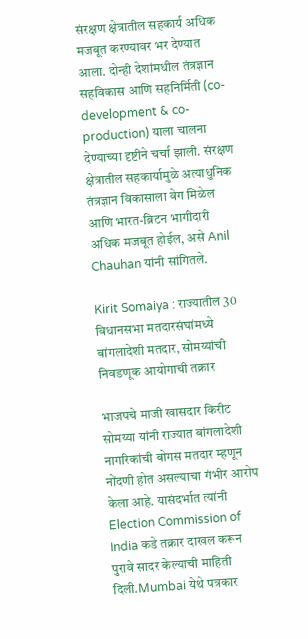संरक्षण क्षेत्रातील सहकार्य अधिक मजबूत करण्यावर भर देण्यात आला. दोन्ही देशांमधील तंत्रज्ञान सहविकास आणि सहनिर्मिती (co-development & co-production) याला चालना देण्याच्या दृष्टीने चर्चा झाली. संरक्षण क्षेत्रातील सहकार्यामुळे अत्याधुनिक तंत्रज्ञान विकासाला वेग मिळेल आणि भारत-ब्रिटन भागीदारी अधिक मजबूत होईल, असे Anil Chauhan यांनी सांगितले.

Kirit Somaiya : राज्यातील 30 विधानसभा मतदारसंघांमध्ये बांगलादेशी मतदार, सोमय्यांची निवडणूक आयोगाची तक्रार

भाजपचे माजी खासदार किरीट सोमय्या यांनी राज्यात बांगलादेशी नागरिकांची बोगस मतदार म्हणून नोंदणी होत असल्याचा गंभीर आरोप केला आहे. यासंदर्भात त्यांनी Election Commission of India कडे तक्रार दाखल करून पुरावे सादर केल्याची माहिती दिली.Mumbai येथे पत्रकार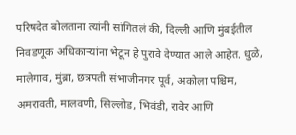परिषदेत बोलताना त्यांनी सांगितलं की, दिल्ली आणि मुंबईतील निवडणूक अधिकाऱ्यांना भेटून हे पुरावे देण्यात आले आहेत. धुळे, मालेगाव, मुंब्रा, छत्रपती संभाजीनगर पूर्व, अकोला पश्चिम, अमरावती, मालवणी, सिल्लोड, भिवंडी, रावेर आणि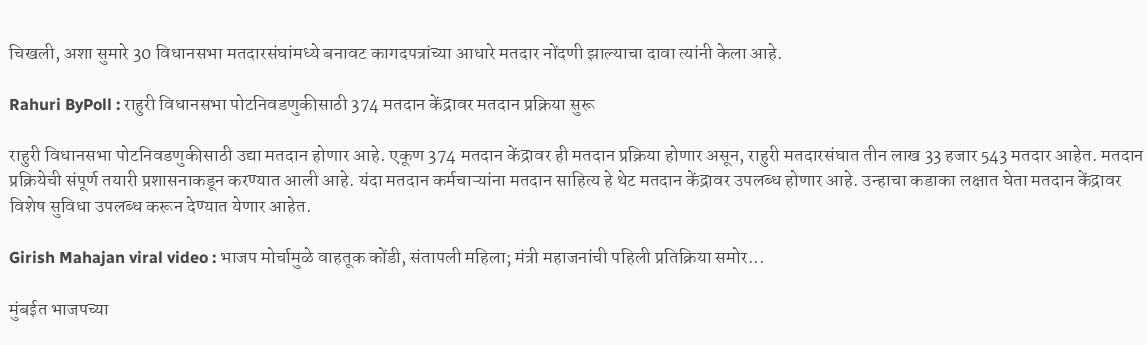चिखली, अशा सुमारे 30 विधानसभा मतदारसंघांमध्ये बनावट कागदपत्रांच्या आधारे मतदार नोंदणी झाल्याचा दावा त्यांनी केला आहे.

Rahuri ByPoll : राहुरी विधानसभा पोटनिवडणुकीसाठी 374 मतदान केंद्रावर मतदान प्रक्रिया सुरू

राहुरी विधानसभा पोटनिवडणुकीसाठी उद्या मतदान होणार आहे. एकूण 374 मतदान केंद्रावर ही मतदान प्रक्रिया होणार असून, राहुरी मतदारसंघात तीन लाख 33 हजार 543 मतदार आहेत. मतदान प्रक्रियेची संपूर्ण तयारी प्रशासनाकडून करण्यात आली आहे. यंदा मतदान कर्मचाऱ्यांना मतदान साहित्य हे थेट मतदान केंद्रावर उपलब्ध होणार आहे. उन्हाचा कडाका लक्षात घेता मतदान केंद्रावर विशेष सुविधा उपलब्ध करून देण्यात येणार आहेत.

Girish Mahajan viral video : भाजप मोर्चामुळे वाहतूक कोंडी, संतापली महिला; मंत्री महाजनांची पहिली प्रतिक्रिया समोर...

मुंबईत भाजपच्या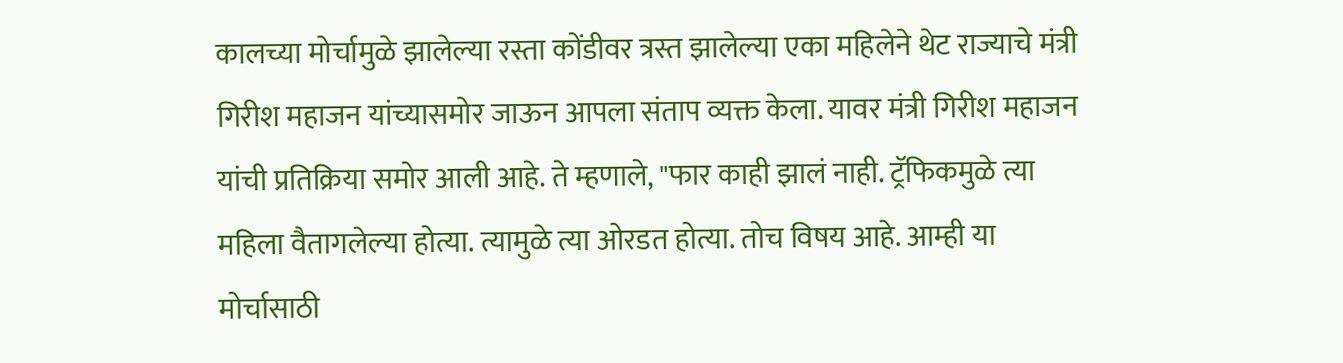कालच्या मोर्चामुळे झालेल्या रस्ता कोंडीवर त्रस्त झालेल्या एका महिलेने थेट राज्याचे मंत्री गिरीश महाजन यांच्यासमोर जाऊन आपला संताप व्यक्त केला. यावर मंत्री गिरीश महाजन यांची प्रतिक्रिया समोर आली आहे. ते म्हणाले, "फार काही झालं नाही. ट्रॅफिकमुळे त्या महिला वैतागलेल्या होत्या. त्यामुळे त्या ओरडत होत्या. तोच विषय आहे. आम्ही या मोर्चासाठी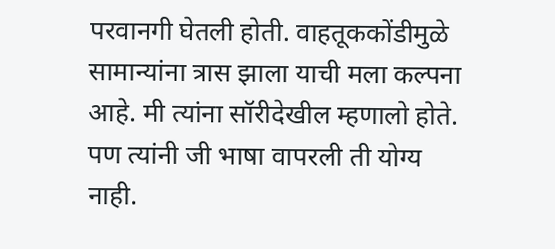परवानगी घेतली होती. वाहतूककोंडीमुळे सामान्यांना त्रास झाला याची मला कल्पना आहे. मी त्यांना सॉरीदेखील म्हणालो होते. पण त्यांनी जी भाषा वापरली ती योग्य नाही.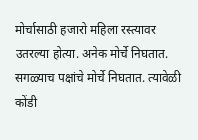मोर्चासाठी हजारो महिला रस्त्यावर उतरल्या होत्या. अनेक मोर्चे निघतात. सगळ्याच पक्षांचे मोर्चे निघतात. त्यावेळी कोंडी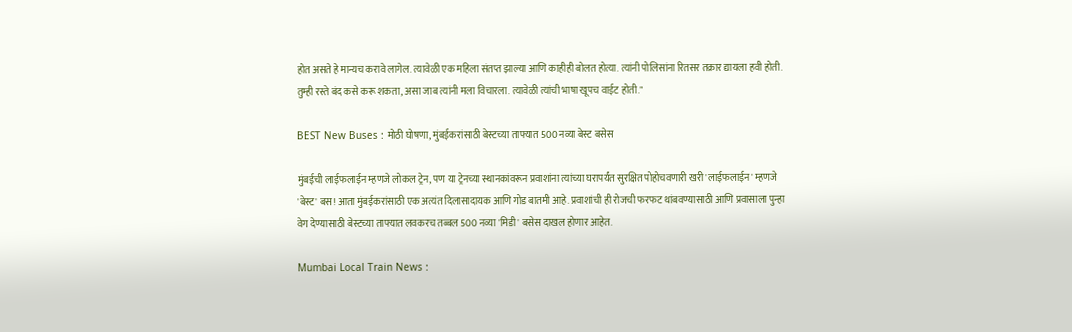होत असते हे मान्यच करावे लागेल. त्यावेळी एक महिला संतप्त झाल्या आणि काहीही बोलत होत्या. त्यांनी पोलिसांना रितसर तक्रार द्यायला हवी होती. तुम्ही रस्ते बंद कसे करू शकता, असा जाब त्यांनी मला विचारला. त्यावेळी त्यांची भाषा खूपच वाईट होती."

BEST New Buses : मोठी घोषणा, मुंबईकरांसाठी बेस्टच्या ताफ्यात 500 नव्या बेस्ट बसेस

मुंबईची लाईफलाईन म्हणजे लोकल ट्रेन, पण या ट्रेनच्या स्थानकांवरून प्रवाशांना त्यांच्या घरापर्यंत सुरक्षित पोहोचवणारी खरी 'लाईफलाईन' म्हणजे 'बेस्ट' बस! आता मुंबईकरांसाठी एक अत्यंत दिलासादायक आणि गोड बातमी आहे. प्रवाशांची ही रोजची फरफट थांबवण्यासाठी आणि प्रवासाला पुन्हा वेग देण्यासाठी बेस्टच्या ताफ्यात लवकरच तब्बल 500 नव्या 'मिडी' बसेस दाखल होणार आहेत.

Mumbai Local Train News :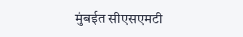मुंबईत सीएसएमटी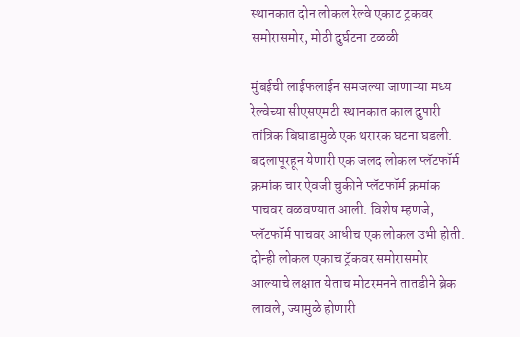स्थानकात दोन लोकल रेल्वे एकाट ट्रकवर समोरासमोर, मोठी दुर्घटना टळळी

मुंबईची लाईफलाईन समजल्या जाणाऱ्या मध्य रेल्वेच्या सीएसएमटी स्थानकात काल दुपारी तांत्रिक बिघाडामुळे एक थरारक घटना घडली. बदलापूरहून येणारी एक जलद लोकल प्लॅटफॉर्म क्रमांक चार ऐवजी चुकीने प्लॅटफॉर्म क्रमांक पाचवर वळवण्यात आली. विशेष म्हणजे, प्लॅटफॉर्म पाचवर आधीच एक लोकल उभी होती. दोन्ही लोकल एकाच ट्रॅकवर समोरासमोर आल्याचे लक्षात येताच मोटरमनने तातडीने ब्रेक लावले, ज्यामुळे होणारी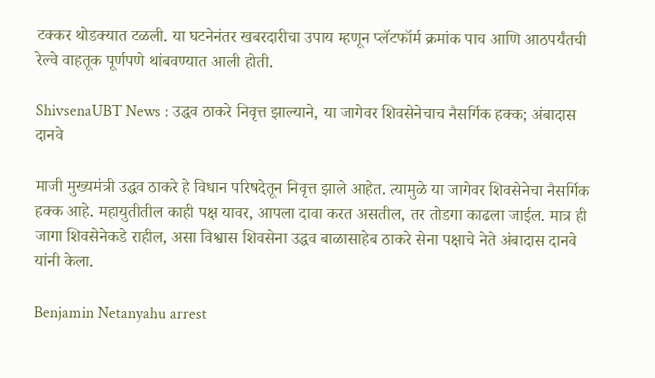टक्कर थोडक्यात टळली. या घटनेनंतर खबरदारीचा उपाय म्हणून प्लॅटफॉर्म क्रमांक पाच आणि आठपर्यंतची रेल्वे वाहतूक पूर्णपणे थांबवण्यात आली होती.

ShivsenaUBT News : उद्धव ठाकरे निवृत्त झाल्याने, या जागेवर शिवसेनेचाच नैसर्गिक हक्क; अंबादास दानवे

माजी मुख्यमंत्री उद्धव ठाकरे हे विधान परिषदेतून निवृत्त झाले आहेत. त्यामुळे या जागेवर शिवसेनेचा नैसर्गिक हक्क आहे. महायुतीतील काही पक्ष यावर, आपला दावा करत असतील, तर तोडगा काढला जाईल. मात्र ही जागा शिवसेनेकडे राहील, असा विश्वास शिवसेना उद्धव बाळासाहेब ठाकरे सेना पक्षाचे नेते अंबादास दानवे यांनी केला.

Benjamin Netanyahu arrest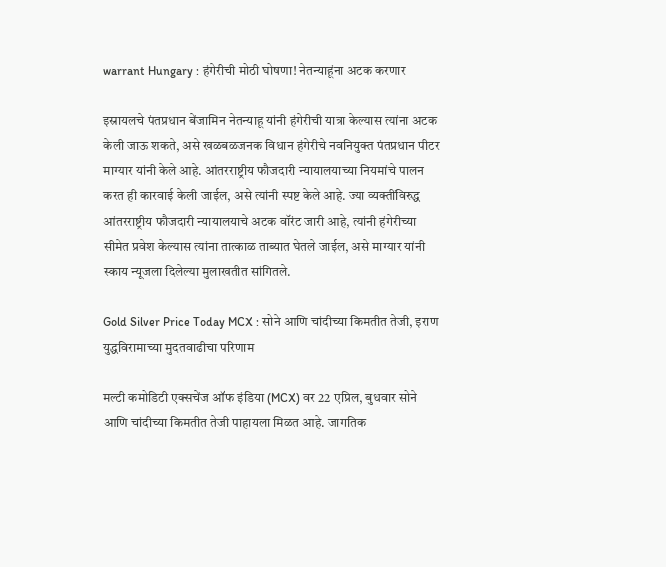warrant Hungary : हंगेरीची मोठी घोषणा! नेतन्याहूंना अटक करणार

इस्रायलचे पंतप्रधान बेंजामिन नेतन्याहू यांनी हंगेरीची यात्रा केल्यास त्यांना अटक केली जाऊ शकते, असे खळबळजनक विधान हंगेरीचे नवनियुक्त पंतप्रधान पीटर माग्यार यांनी केले आहे. आंतरराष्ट्रीय फौजदारी न्यायालयाच्या नियमांचे पालन करत ही कारवाई केली जाईल, असे त्यांनी स्पष्ट केले आहे. ज्या व्यक्तींविरुद्ध आंतरराष्ट्रीय फौजदारी न्यायालयाचे अटक वॉरंट जारी आहे, त्यांनी हंगेरीच्या सीमेत प्रवेश केल्यास त्यांना तात्काळ ताब्यात घेतले जाईल, असे माग्यार यांनी स्काय न्यूजला दिलेल्या मुलाखतीत सांगितले.

Gold Silver Price Today MCX : सोने आणि चांदीच्या किमतीत तेजी, इराण युद्धविरामाच्या मुदतवाढीचा परिणाम

मल्टी कमोडिटी एक्सचेंज ऑफ इंडिया (MCX) वर 22 एप्रिल, बुधवार सोने आणि चांदीच्या किमतीत तेजी पाहायला मिळत आहे. जागतिक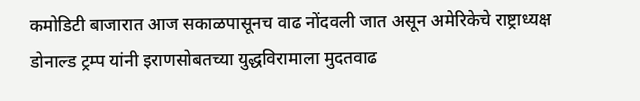कमोडिटी बाजारात आज सकाळपासूनच वाढ नोंदवली जात असून अमेरिकेचे राष्ट्राध्यक्ष डोनाल्ड ट्रम्प यांनी इराणसोबतच्या युद्धविरामाला मुदतवाढ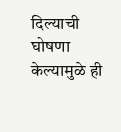दिल्याची घोषणा केल्यामुळे ही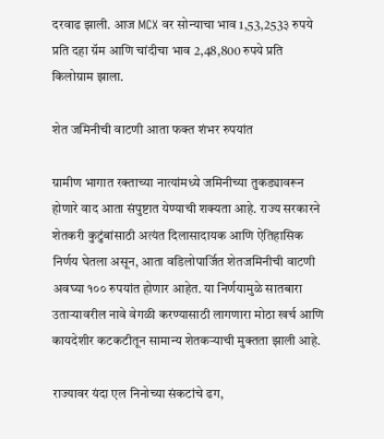दरवाढ झाली. आज MCX वर सोन्याचा भाव 1,53,253३ रुपये प्रति दहा ग्रॅम आणि चांदीचा भाव 2,48,800 रुपये प्रति किलोग्राम झाला.

शेत जमिनीची वाटणी आता फक्त शंभर रुपयांत

ग्रामीण भागात रक्ताच्या नात्यांमध्ये जमिनीच्या तुकड्यावरून होणारे वाद आता संपुष्टात येण्याची शक्यता आहे. राज्य सरकारने शेतकरी कुटुंबांसाठी अत्यंत दिलासादायक आणि ऐतिहासिक निर्णय घेतला असून, आता वडिलोपार्जित शेतजमिनीची वाटणी अवघ्या १०० रुपयांत होणार आहेत. या निर्णयामुळे सातबारा उताऱ्यावरील नावे वेगळी करण्यासाठी लागणारा मोठा खर्च आणि कायदेशीर कटकटीतून सामान्य शेतकऱ्याची मुक्तता झाली आहे.

राज्यावर यंदा एल निनोच्या संकटांचे ढग,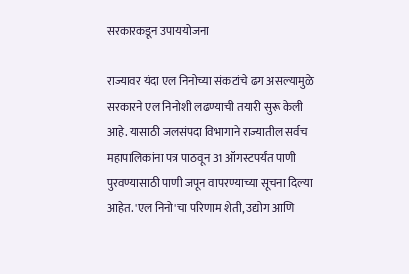सरकारकडून उपाययोजना

राज्यावर यंदा एल निनोच्या संकटांचे ढग असल्यामुळे सरकारने एल निनोशी लढण्याची तयारी सुरू केली आहे. यासाठी जलसंपदा विभागाने राज्यातील सर्वच महापालिकांना पत्र पाठवून 31 ऑगस्टपर्यंत पाणी पुरवण्यासाठी पाणी जपून वापरण्याच्या सूचना दिल्या आहेत. 'एल निनो'चा परिणाम शेती, उद्योग आणि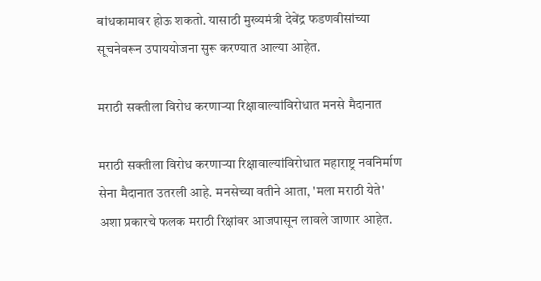बांधकामावर होऊ शकतो. यासाठी मुख्यमंत्री देवेंद्र फडणवीसांच्या सूचनेवरून उपाययोजना सुरू करण्यात आल्या आहेत.

मराठी सक्तीला विरोध करणाऱ्या रिक्षावाल्यांविरोधात मनसे मैदानात

मराठी सक्तीला विरोध करणाऱ्या रिक्षावाल्यांविरोधात महाराष्ट्र नवनिर्माण सेना मैदानात उतरली आहे. मनसेच्या वतीने आता, 'मला मराठी येते' अशा प्रकारचे फलक मराठी रिक्षांवर आजपासून लावले जाणार आहेत.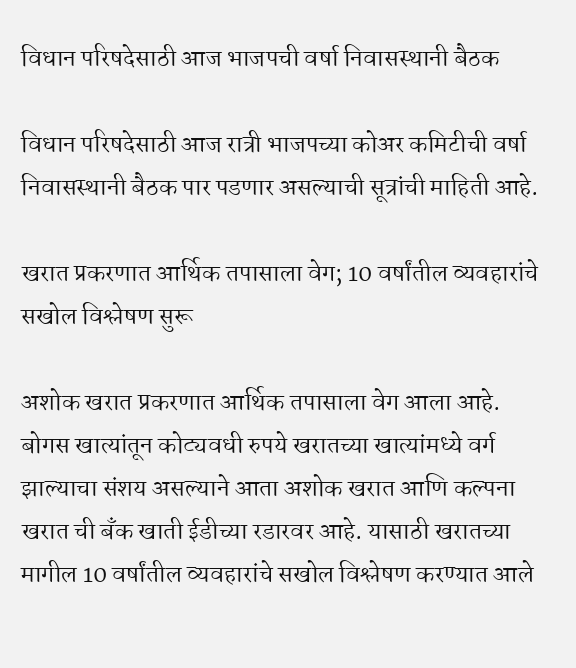विधान परिषदेसाठी आज भाजपची वर्षा निवासस्थानी बैठक

विधान परिषदेसाठी आज रात्री भाजपच्या कोअर कमिटीची वर्षा निवासस्थानी बैठक पार पडणार असल्याची सूत्रांची माहिती आहे.

खरात प्रकरणात आर्थिक तपासाला वेग; 10 वर्षांतील व्यवहारांचे सखोल विश्लेषण सुरू

अशोक खरात प्रकरणात आर्थिक तपासाला वेग आला आहे. बोगस खात्यांतून कोट्यवधी रुपये खरातच्या खात्यांमध्ये वर्ग झाल्याचा संशय असल्याने आता अशोक खरात आणि कल्पना खरात ची बँक खाती ईडीच्या रडारवर आहे. यासाठी खरातच्या मागील 10 वर्षांतील व्यवहारांचे सखोल विश्लेषण करण्यात आले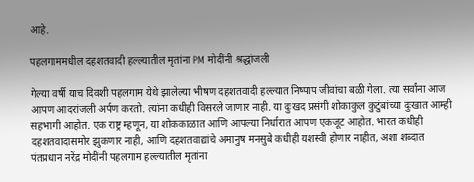आहे.

पहलगाममधील दहशतवादी हल्ल्यातील मृतांना PM मोदींनी श्रद्धांजली

गेल्या वर्षी याच दिवशी पहलगाम येथे झालेल्या भीषण दहशतवादी हल्ल्यात निष्पाप जीवांचा बळी गेला. त्या सर्वांना आज आपण आदरांजली अर्पण करतो. त्यांना कधीही विसरले जाणार नाही. या दुःखद प्रसंगी शोकाकुल कुटुंबांच्या दुःखात आम्ही सहभागी आहोत. एक राष्ट्र म्हणून, या शोककाळात आणि आपल्या निर्धारात आपण एकजूट आहोत. भारत कधीही दहशतवादासमोर झुकणार नाही, आणि दहशतवाद्यांचे अमानुष मनसुबे कधीही यशस्वी होणार नाहीत, अशा शब्दात पंतप्रधान नरेंद्र मोदींनी पहलगाम हल्ल्यातील मृतांना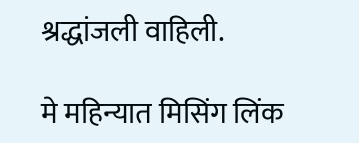श्रद्धांजली वाहिली.

मे महिन्यात मिसिंग लिंक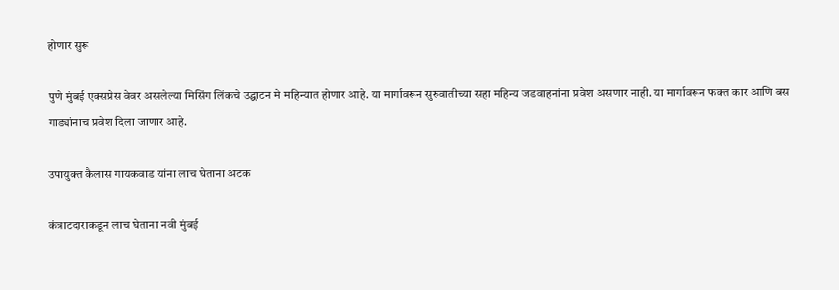होणार सुरू

पुणे मुंबई एक्सप्रेस वेवर असलेल्या मिसिंग लिंकचे उद्घाटन मे महिन्यात होणार आहे. या मार्गावरून सुरुवातीच्या सहा महिन्य जडवाहनांना प्रवेश असणार नाही. या मार्गावरून फक्त कार आणि बस गाड्यांनाच प्रवेश दिला जाणार आहे.

उपायुक्त कैलास गायकवाड यांना लाच घेताना अटक

कंत्राटदाराकडून लाच घेताना नवी मुंबई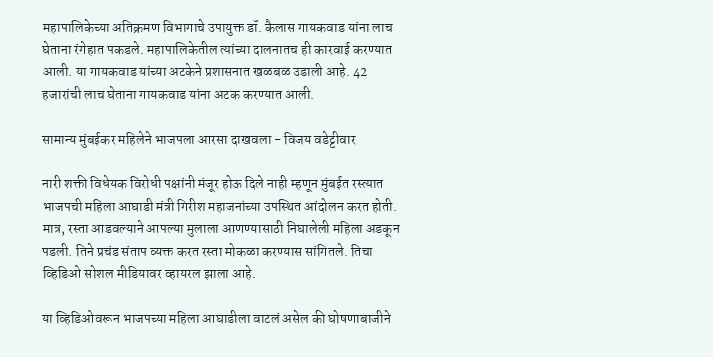महापालिकेच्या अतिक्रमण विभागाचे उपायुक्त डॉ. कैलास गायकवाड यांना लाच घेताना रंगेहात पकडले. महापालिकेतील त्यांच्या दालनातच ही कारवाई करण्यात आली. या गायकवाड यांच्या अटकेने प्रशासनात खळबळ उडाली आहे. 42 हजारांची लाच घेताना गायकवाड यांना अटक करण्यात आली.

सामान्य मुंबईकर महिलेने भाजपला आरसा दाखवला - विजय वडेट्टीवार

नारी शक्ती विधेयक विरोधी पक्षांनी मंजूर होऊ दिले नाही म्हणून मुंबईत रस्त्यात भाजपची महिला आघाडी मंत्री गिरीश महाजनांच्या उपस्थित आंदोलन करत होती. मात्र, रस्ता आडवल्याने आपल्या मुलाला आणण्यासाठी निघालेली महिला अडकून पडली. तिने प्रचंड संताप व्यक्त करत रस्ता मोकळा करण्यास सांगितले. तिचा व्हिडिओ सोशल मीडियावर व्हायरल झाला आहे.

या व्हिडिओवरून भाजपच्या महिला आघाडीला वाटलं असेल की घोषणाबाजीने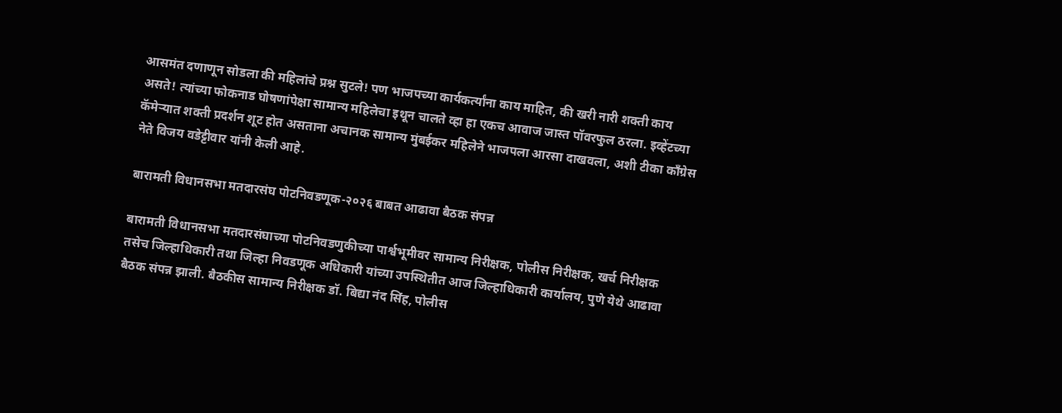आसमंत दणाणून सोडला की महिलांचे प्रश्न सुटले! पण भाजपच्या कार्यकर्त्यांना काय माहित, की खरी नारी शक्ती काय असते! त्यांच्या फोकनाड घोषणांपेक्षा सामान्य महिलेचा इथून चालते व्हा हा एकच आवाज जास्त पॉवरफुल ठरला. इव्हेंटच्या कॅमेऱ्यात शक्ती प्रदर्शन शूट होत असताना अचानक सामान्य मुंबईकर महिलेने भाजपला आरसा दाखवला, अशी टीका काँग्रेस नेते विजय वडेट्टीवार यांनी केली आहे.

बारामती विधानसभा मतदारसंघ पोटनिवडणूक-२०२६ बाबत आढावा बैठक संपन्न

बारामती विधानसभा मतदारसंघाच्या पोटनिवडणुकीच्या पार्श्वभूमीवर सामान्य निरीक्षक, पोलीस निरीक्षक, खर्च निरीक्षक तसेच जिल्हाधिकारी तथा जिल्हा निवडणूक अधिकारी यांच्या उपस्थितीत आज जिल्हाधिकारी कार्यालय, पुणे येथे आढावा बैठक संपन्न झाली. बैठकीस सामान्य निरीक्षक डॉ. बिद्या नंद सिंह, पोलीस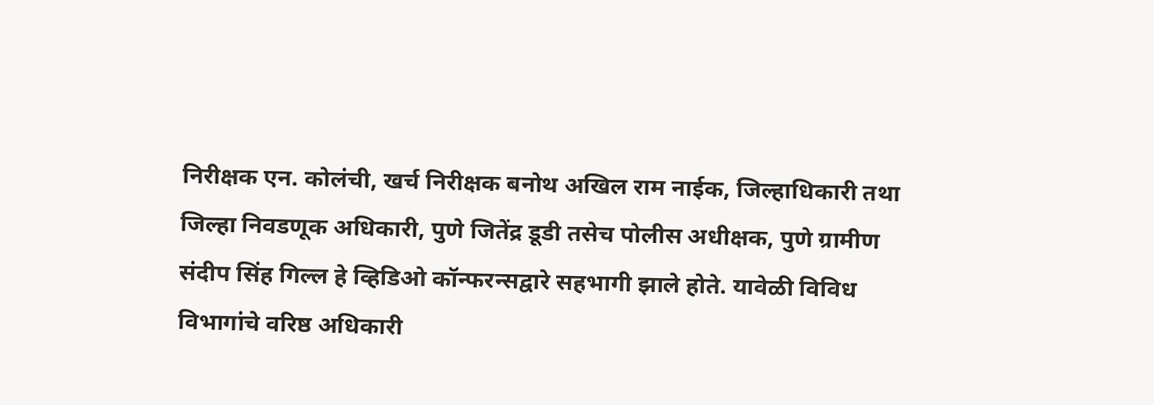निरीक्षक एन. कोलंची, खर्च निरीक्षक बनोथ अखिल राम नाईक, जिल्हाधिकारी तथा जिल्हा निवडणूक अधिकारी, पुणे जितेंद्र डूडी तसेच पोलीस अधीक्षक, पुणे ग्रामीण संदीप सिंह गिल्ल हे व्हिडिओ कॉन्फरन्सद्वारे सहभागी झाले होते. यावेळी विविध विभागांचे वरिष्ठ अधिकारी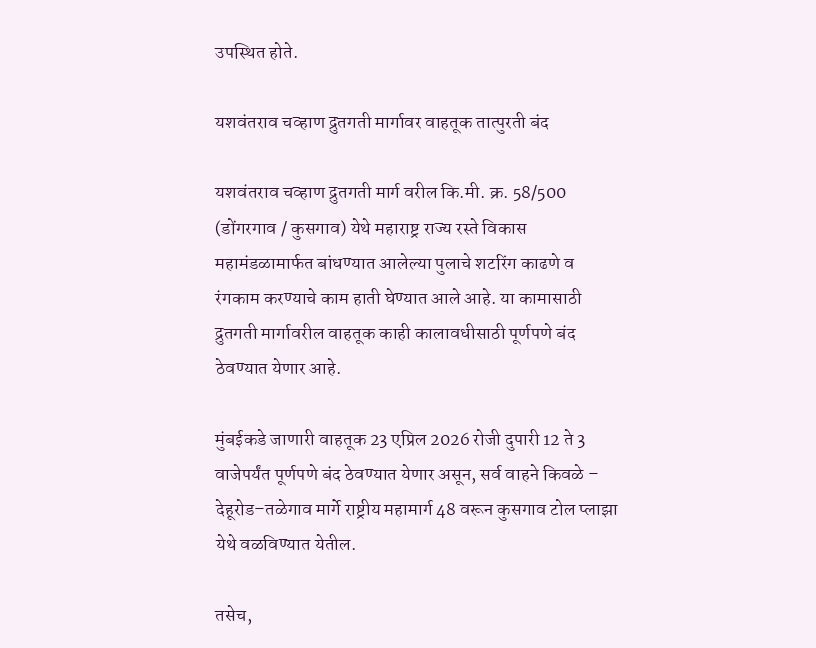उपस्थित होते.

यशवंतराव चव्हाण द्रुतगती मार्गावर वाहतूक तात्पुरती बंद

यशवंतराव चव्हाण द्रुतगती मार्ग वरील कि.मी. क्र. 58/500 (डोंगरगाव / कुसगाव) येथे महाराष्ट्र राज्य रस्ते विकास महामंडळामार्फत बांधण्यात आलेल्या पुलाचे शटरिंग काढणे व रंगकाम करण्याचे काम हाती घेण्यात आले आहे. या कामासाठी द्रुतगती मार्गावरील वाहतूक काही कालावधीसाठी पूर्णपणे बंद ठेवण्यात येणार आहे.

मुंबईकडे जाणारी वाहतूक 23 एप्रिल 2026 रोजी दुपारी 12 ते 3 वाजेपर्यंत पूर्णपणे बंद ठेवण्यात येणार असून, सर्व वाहने किवळे – देहूरोड–तळेगाव मार्गे राष्ट्रीय महामार्ग 48 वरून कुसगाव टोल प्लाझा येथे वळविण्यात येतील.

तसेच,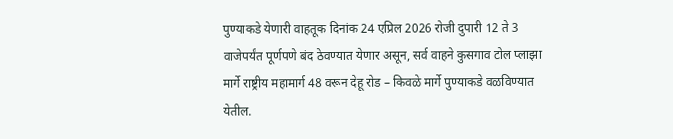पुण्याकडे येणारी वाहतूक दिनांक 24 एप्रिल 2026 रोजी दुपारी 12 ते 3 वाजेपर्यंत पूर्णपणे बंद ठेवण्यात येणार असून, सर्व वाहने कुसगाव टोल प्लाझा मार्गे राष्ट्रीय महामार्ग 48 वरून देहू रोड – किवळे मार्गे पुण्याकडे वळविण्यात येतील.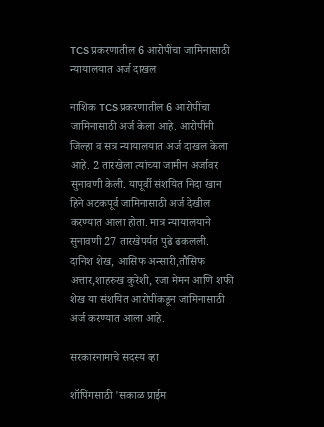TCS प्रकरणातील 6 आरोपींचा जामिनासाठी न्यायालयात अर्ज दाखल

नाशिक TCS प्रकरणातील 6 आरोपींचा जामिनासाठी अर्ज केला आहे. आरोपींनी जिल्हा व सत्र न्यायालयात अर्ज दाखल केला आहे. 2 तारखेला त्यांच्या जामीन अर्जावर सुनावणी केली. यापूर्वी संशयित निदा खान हिने अटकपूर्व जामिनासाठी अर्ज देखील करण्यात आला होता. मात्र न्यायालयाने सुनावणी 27 तारखेपर्यत पुढे ढकलली. दानिश शेख, आसिफ अन्सारी,तौसिफ अत्तार,शाहरुख कुरेशी, रजा मेमन आणि शफी शेख या संशयित आरोपींकडून जामिनासाठी अर्ज करण्यात आला आहे.

सरकारनामाचे सदस्य व्हा

शॉपिंगसाठी 'सकाळ प्राईम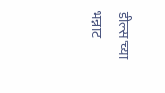डील्स'च्या भन्नाट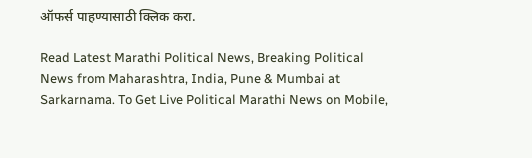ऑफर्स पाहण्यासाठी क्लिक करा.

Read Latest Marathi Political News, Breaking Political News from Maharashtra, India, Pune & Mumbai at Sarkarnama. To Get Live Political Marathi News on Mobile,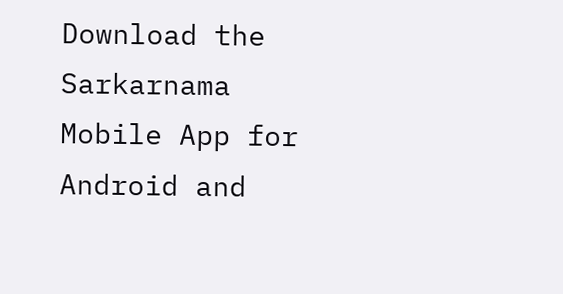Download the Sarkarnama Mobile App for Android and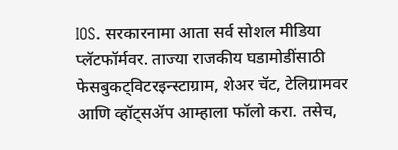IOS. सरकारनामा आता सर्व सोशल मीडिया प्लॅटफॉर्मवर. ताज्या राजकीय घडामोडींसाठी फेसबुकट्विटरइन्स्टाग्राम, शेअर चॅट, टेलिग्रामवर आणि व्हॉट्सॲप आम्हाला फॉलो करा. तसेच,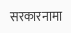सरकारनामा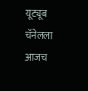यूट्यूब चॅनेलला आजच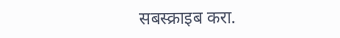सबस्क्राइब करा.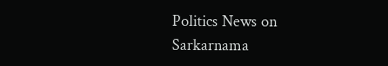Politics News on Sarkarnama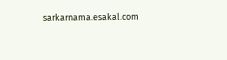sarkarnama.esakal.com